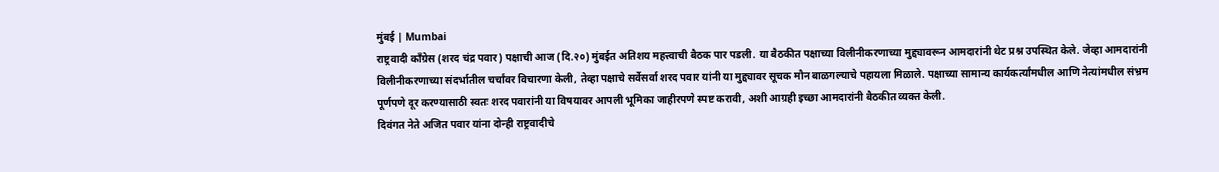मुंबई | Mumbai
राष्ट्रवादी काँग्रेस (शरद चंद्र पवार) पक्षाची आज (दि.२०) मुंबईत अतिशय महत्त्वाची बैठक पार पडली. या बैठकीत पक्षाच्या विलीनीकरणाच्या मुद्द्यावरून आमदारांनी थेट प्रश्न उपस्थित केले. जेव्हा आमदारांनी विलीनीकरणाच्या संदर्भातील चर्चांवर विचारणा केली, तेव्हा पक्षाचे सर्वेसर्वा शरद पवार यांनी या मुद्द्यावर सूचक मौन बाळगल्याचे पहायला मिळाले. पक्षाच्या सामान्य कार्यकर्त्यांमधील आणि नेत्यांमधील संभ्रम पूर्णपणे दूर करण्यासाठी स्वतः शरद पवारांनी या विषयावर आपली भूमिका जाहीरपणे स्पष्ट करावी, अशी आग्रही इच्छा आमदारांनी बैठकीत व्यक्त केली.
दिवंगत नेते अजित पवार यांना दोन्ही राष्ट्रवादीचे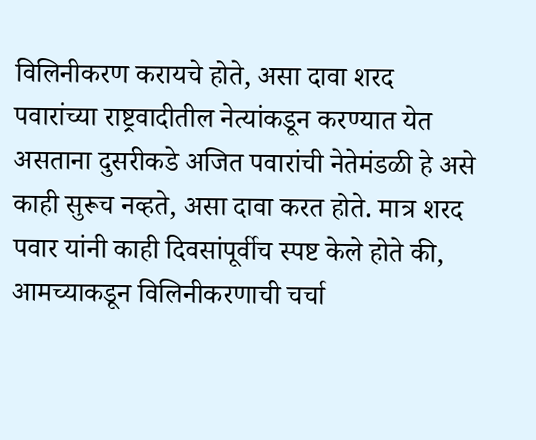विलिनीकरण करायचे होते, असा दावा शरद पवारांच्या राष्ट्रवादीतील नेत्यांकडून करण्यात येत असताना दुसरीकडे अजित पवारांची नेतेमंडळी हे असे काही सुरूच नव्हते, असा दावा करत होते. मात्र शरद पवार यांनी काही दिवसांपूर्वीच स्पष्ट केले होते की, आमच्याकडून विलिनीकरणाची चर्चा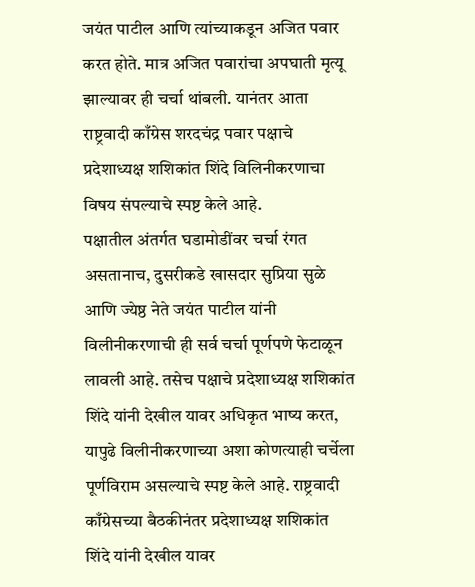जयंत पाटील आणि त्यांच्याकडून अजित पवार करत होते. मात्र अजित पवारांचा अपघाती मृत्यू झाल्यावर ही चर्चा थांबली. यानंतर आता राष्ट्रवादी काँग्रेस शरदचंद्र पवार पक्षाचे प्रदेशाध्यक्ष शशिकांत शिंदे विलिनीकरणाचा विषय संपल्याचे स्पष्ट केले आहे.
पक्षातील अंतर्गत घडामोडींवर चर्चा रंगत असतानाच, दुसरीकडे खासदार सुप्रिया सुळे आणि ज्येष्ठ नेते जयंत पाटील यांनी विलीनीकरणाची ही सर्व चर्चा पूर्णपणे फेटाळून लावली आहे. तसेच पक्षाचे प्रदेशाध्यक्ष शशिकांत शिंदे यांनी देखील यावर अधिकृत भाष्य करत, यापुढे विलीनीकरणाच्या अशा कोणत्याही चर्चेला पूर्णविराम असल्याचे स्पष्ट केले आहे. राष्ट्रवादी काँग्रेसच्या बैठकीनंतर प्रदेशाध्यक्ष शशिकांत शिंदे यांनी देखील यावर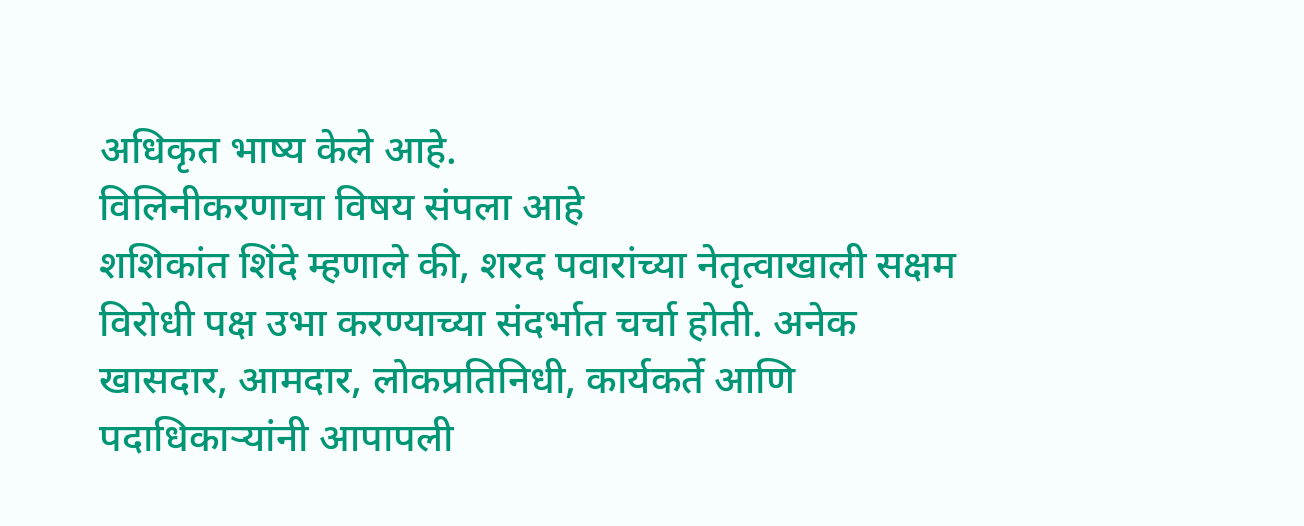अधिकृत भाष्य केले आहे.
विलिनीकरणाचा विषय संपला आहे
शशिकांत शिंदे म्हणाले की, शरद पवारांच्या नेतृत्वाखाली सक्षम विरोधी पक्ष उभा करण्याच्या संदर्भात चर्चा होती. अनेक खासदार, आमदार, लोकप्रतिनिधी, कार्यकर्ते आणि पदाधिकाऱ्यांनी आपापली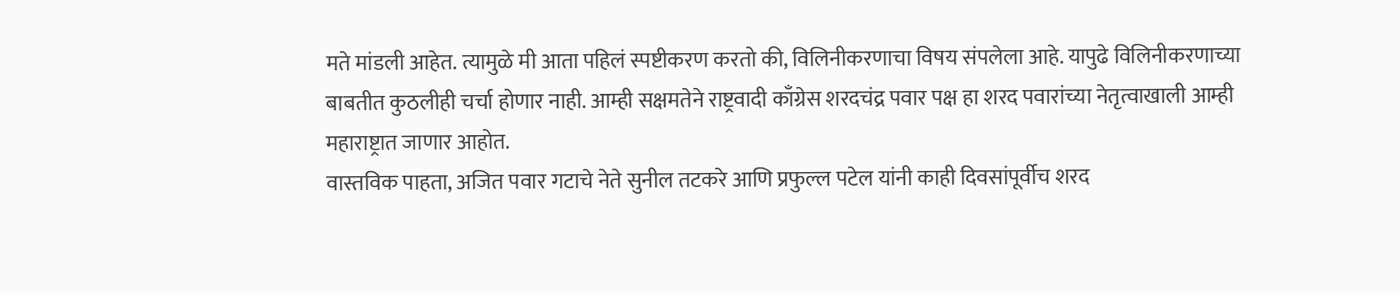मते मांडली आहेत. त्यामुळे मी आता पहिलं स्पष्टीकरण करतो की, विलिनीकरणाचा विषय संपलेला आहे. यापुढे विलिनीकरणाच्या बाबतीत कुठलीही चर्चा होणार नाही. आम्ही सक्षमतेने राष्ट्रवादी काँग्रेस शरदचंद्र पवार पक्ष हा शरद पवारांच्या नेतृत्वाखाली आम्ही महाराष्ट्रात जाणार आहोत.
वास्तविक पाहता, अजित पवार गटाचे नेते सुनील तटकरे आणि प्रफुल्ल पटेल यांनी काही दिवसांपूर्वीच शरद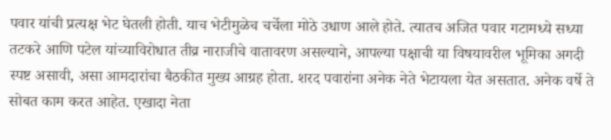पवार यांची प्रत्यक्ष भेट घेतली होती. याच भेटीमुळेच चर्चेला मोठे उधाण आले होते. त्यातच अजित पवार गटामध्ये सध्या तटकरे आणि पटेल यांच्याविरोधात तीव्र नाराजीचे वातावरण असल्याने, आपल्या पक्षाची या विषयावरील भूमिका अगदी स्पष्ट असावी, असा आमदारांचा बैठकीत मुख्य आग्रह होता. शरद पवारांना अनेक नेते भेटायला येत असतात. अनेक वर्षे ते सोबत काम करत आहेत. एखादा नेता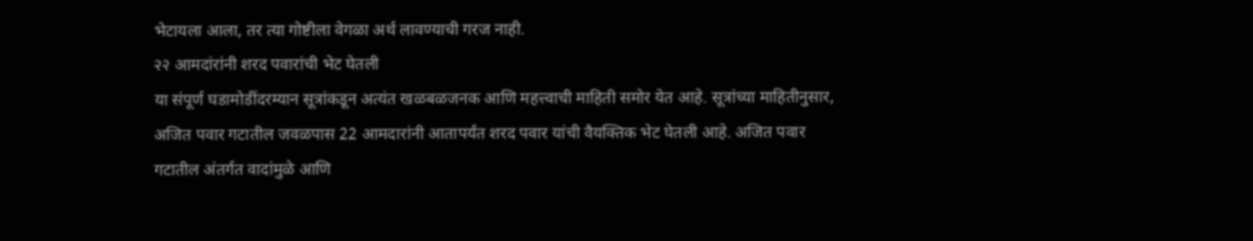भेटायला आला, तर त्या गोष्टीला वेगळा अर्थ लावण्याची गरज नाही.
२२ आमदांरांनी शरद पवारांची भेट घेतली
या संपूर्ण घडामोडींदरम्यान सूत्रांकडून अत्यंत खळबळजनक आणि महत्त्वाची माहिती समोर येत आहे. सूत्रांच्या माहितीनुसार, अजित पवार गटातील जवळपास 22 आमदारांनी आतापर्यंत शरद पवार यांची वैयक्तिक भेट घेतली आहे. अजित पवार गटातील अंतर्गत वादांमुळे आणि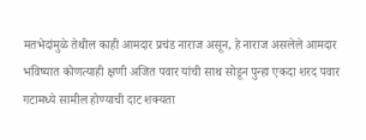मतभेदांमुळे तेथील काही आमदार प्रचंड नाराज असून, हे नाराज असलेले आमदार भविष्यात कोणत्याही क्षणी अजित पवार यांची साथ सोडून पुन्हा एकदा शरद पवार गटामध्ये सामील होण्याची दाट शक्यता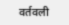वर्तवली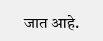जात आहे.